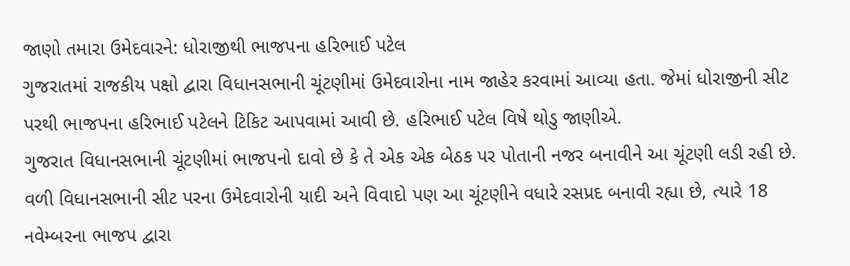જાણો તમારા ઉમેદવારને: ધોરાજીથી ભાજપના હરિભાઈ પટેલ
ગુજરાતમાં રાજકીય પક્ષો દ્વારા વિધાનસભાની ચૂંટણીમાં ઉમેદવારોના નામ જાહેર કરવામાં આવ્યા હતા. જેમાં ધોરાજીની સીટ પરથી ભાજપના હરિભાઈ પટેલને ટિકિટ આપવામાં આવી છે. હરિભાઈ પટેલ વિષે થોડુ જાણીએ.
ગુજરાત વિધાનસભાની ચૂંટણીમાં ભાજપનો દાવો છે કે તે એક એક બેઠક પર પોતાની નજર બનાવીને આ ચૂંટણી લડી રહી છે. વળી વિધાનસભાની સીટ પરના ઉમેદવારોની યાદી અને વિવાદો પણ આ ચૂંટણીને વધારે રસપ્રદ બનાવી રહ્યા છે, ત્યારે 18 નવેમ્બરના ભાજપ દ્વારા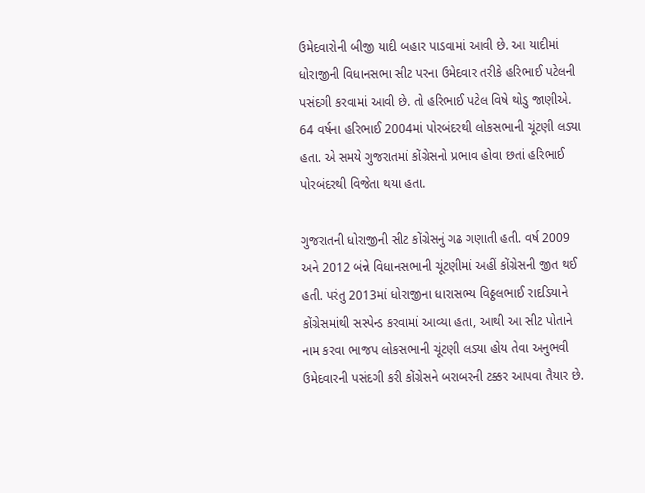ઉમેદવારોની બીજી યાદી બહાર પાડવામાં આવી છે. આ યાદીમાં ધોરાજીની વિધાનસભા સીટ પરના ઉમેદવાર તરીકે હરિભાઈ પટેલની પસંદગી કરવામાં આવી છે. તો હરિભાઈ પટેલ વિષે થોડુ જાણીએ. 64 વર્ષના હરિભાઈ 2004માં પોરબંદરથી લોકસભાની ચૂંટણી લડ્યા હતા. એ સમયે ગુજરાતમાં કોંગ્રેસનો પ્રભાવ હોવા છતાં હરિભાઈ પોરબંદરથી વિજેતા થયા હતા.

ગુજરાતની ધોરાજીની સીટ કોંગ્રેસનું ગઢ ગણાતી હતી. વર્ષ 2009 અને 2012 બંન્ને વિધાનસભાની ચૂંટણીમાં અહીં કોંગ્રેસની જીત થઈ હતી. પરંતુ 2013માં ધોરાજીના ધારાસભ્ય વિઠ્ઠલભાઈ રાદડિયાને કોંગ્રેસમાંથી સસ્પેન્ડ કરવામાં આવ્યા હતા, આથી આ સીટ પોતાને નામ કરવા ભાજપ લોકસભાની ચૂંટણી લડ્યા હોય તેવા અનુભવી ઉમેદવારની પસંદગી કરી કોંગ્રેસને બરાબરની ટક્કર આપવા તૈયાર છે.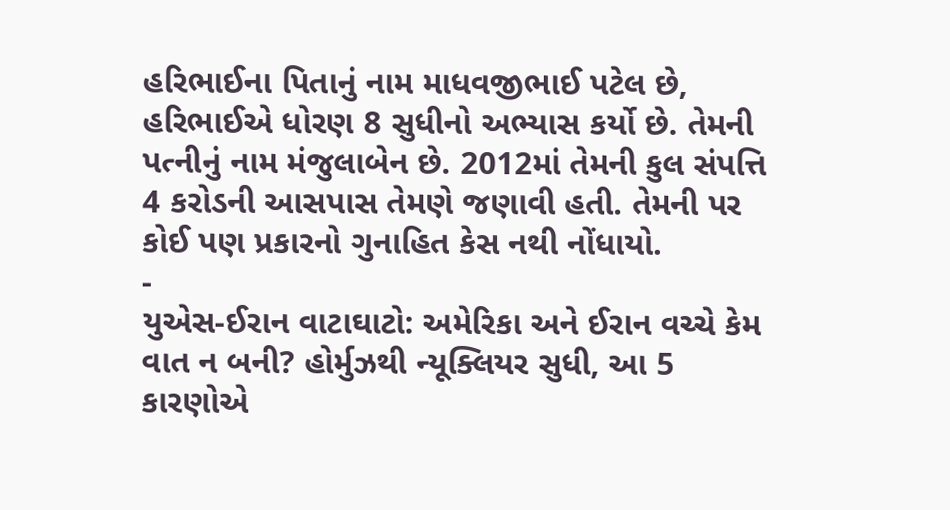હરિભાઈના પિતાનું નામ માધવજીભાઈ પટેલ છે, હરિભાઈએ ધોરણ 8 સુધીનો અભ્યાસ કર્યો છે. તેમની પત્નીનું નામ મંજુલાબેન છે. 2012માં તેમની કુલ સંપત્તિ 4 કરોડની આસપાસ તેમણે જણાવી હતી. તેમની પર કોઈ પણ પ્રકારનો ગુનાહિત કેસ નથી નોંધાયો.
-
યુએસ-ઈરાન વાટાઘાટો: અમેરિકા અને ઈરાન વચ્ચે કેમ વાત ન બની? હોર્મુઝથી ન્યૂક્લિયર સુધી, આ 5 કારણોએ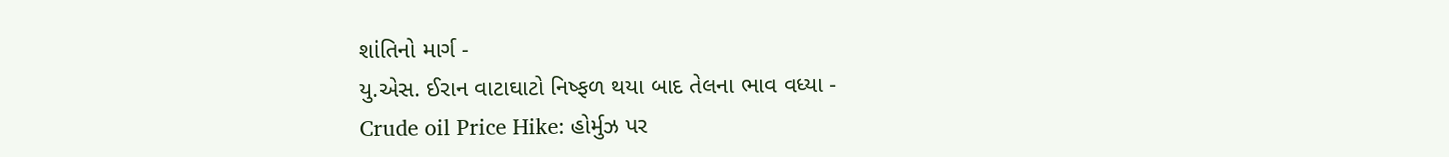શાંતિનો માર્ગ -
યુ.એસ. ઈરાન વાટાઘાટો નિષ્ફળ થયા બાદ તેલના ભાવ વધ્યા -
Crude oil Price Hike: હોર્મુઝ પર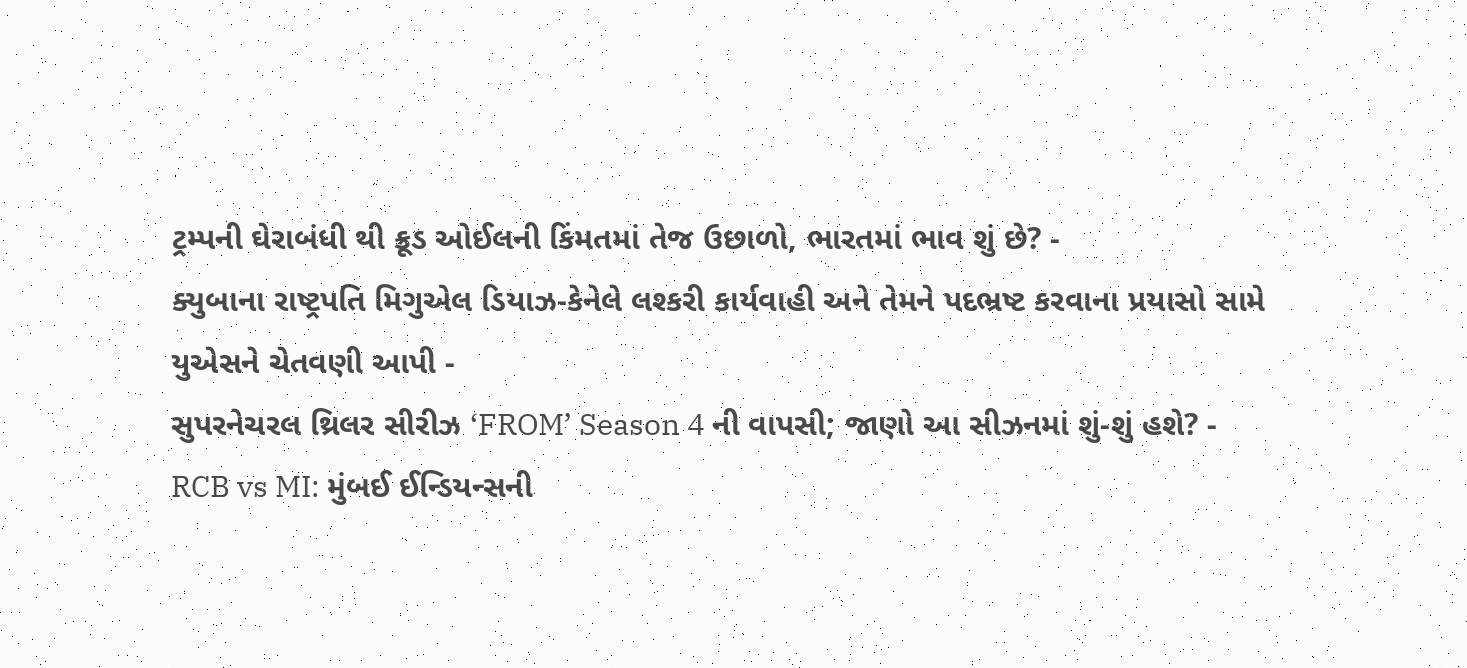ટ્રમ્પની ઘેરાબંધી થી ક્રૂડ ઓઈલની કિંમતમાં તેજ ઉછાળો, ભારતમાં ભાવ શું છે? -
ક્યુબાના રાષ્ટ્રપતિ મિગુએલ ડિયાઝ-કેનેલે લશ્કરી કાર્યવાહી અને તેમને પદભ્રષ્ટ કરવાના પ્રયાસો સામે યુએસને ચેતવણી આપી -
સુપરનેચરલ થ્રિલર સીરીઝ ‘FROM’ Season 4 ની વાપસી; જાણો આ સીઝનમાં શું-શું હશે? -
RCB vs MI: મુંબઈ ઈન્ડિયન્સની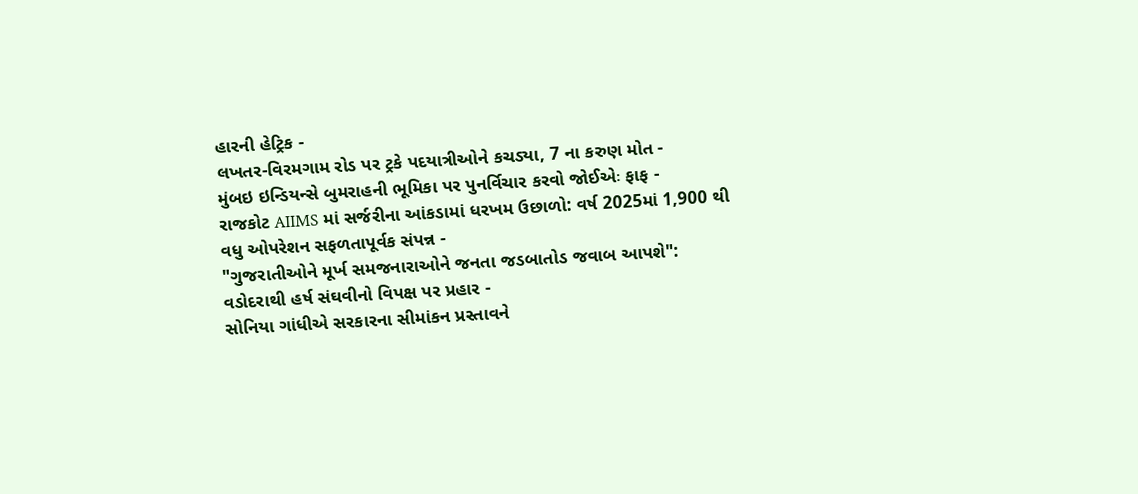હારની હેટ્રિક -
લખતર-વિરમગામ રોડ પર ટ્રકે પદયાત્રીઓને કચડ્યા, 7 ના કરુણ મોત -
મુંબઇ ઇન્ડિયન્સે બુમરાહની ભૂમિકા પર પુનર્વિચાર કરવો જોઈએઃ ફાફ -
રાજકોટ AIIMS માં સર્જરીના આંકડામાં ધરખમ ઉછાળો: વર્ષ 2025માં 1,900 થી વધુ ઓપરેશન સફળતાપૂર્વક સંપન્ન -
"ગુજરાતીઓને મૂર્ખ સમજનારાઓને જનતા જડબાતોડ જવાબ આપશે": વડોદરાથી હર્ષ સંઘવીનો વિપક્ષ પર પ્રહાર -
સોનિયા ગાંધીએ સરકારના સીમાંકન પ્રસ્તાવને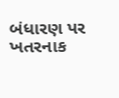બંધારણ પર ખતરનાક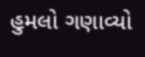હુમલો ગણાવ્યો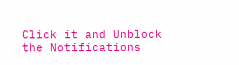Click it and Unblock the Notifications